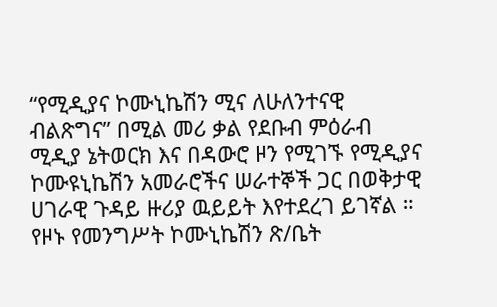“የሚዲያና ኮሙኒኬሽን ሚና ለሁለንተናዊ ብልጽግና” በሚል መሪ ቃል የደቡብ ምዕራብ ሚዲያ ኔትወርክ እና በዳውሮ ዞን የሚገኙ የሚዲያና ኮሙዩኒኬሽን አመራሮችና ሠራተኞች ጋር በወቅታዊ ሀገራዊ ጉዳይ ዙሪያ ዉይይት እየተደረገ ይገኛል ።
የዞኑ የመንግሥት ኮሙኒኬሽን ጽ/ቤት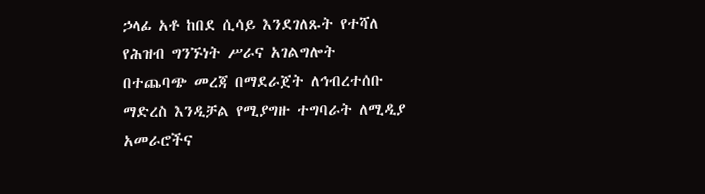ኃላፊ አቶ ከበደ ሲሳይ እንደገለጹት የተሻለ የሕዝብ ግንኙነት ሥራና አገልግሎት በተጨባጭ መረጃ በማደራጀት ለኅብረተሰቡ ማድረስ እንዲቻል የሚያግዙ ተግባራት ለሚዲያ አመራሮችና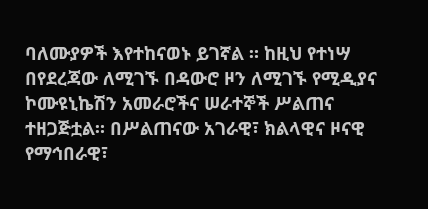ባለሙያዎች እየተከናወኑ ይገኛል ። ከዚህ የተነሣ በየደረጃው ለሚገኙ በዳውሮ ዞን ለሚገኙ የሚዲያና ኮሙዩኒኬሽን አመራሮችና ሠራተኞች ሥልጠና ተዘጋጅቷል። በሥልጠናው አገራዊ፣ ክልላዊና ዞናዊ የማኅበራዊ፣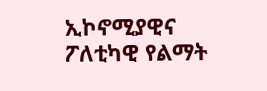ኢኮኖሚያዊና ፖለቲካዊ የልማት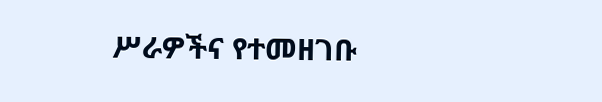ሥራዎችና የተመዘገቡ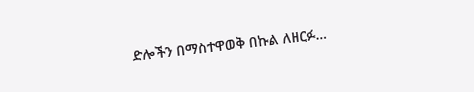ድሎችን በማስተዋወቅ በኩል ለዘርፉ…